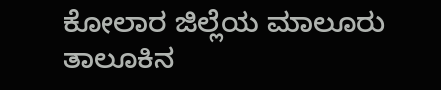ಕೋಲಾರ ಜಿಲ್ಲೆಯ ಮಾಲೂರು ತಾಲೂಕಿನ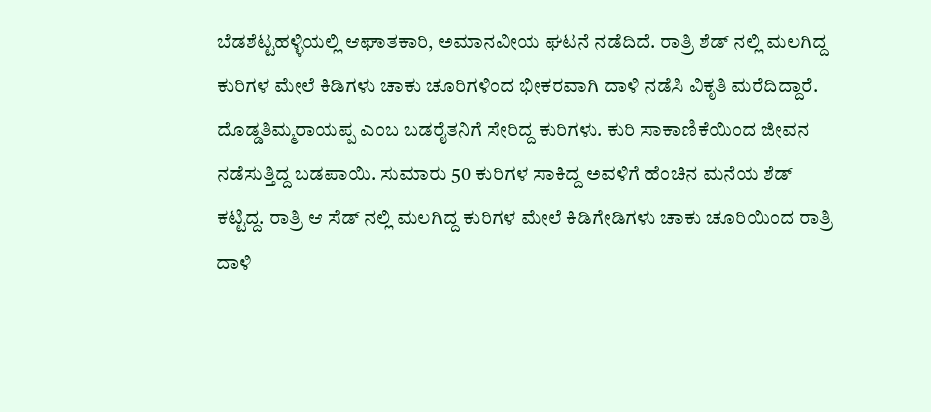ಬೆಡಶೆಟ್ಟಹಳ್ಳಿಯಲ್ಲಿ ಆಘಾತಕಾರಿ, ಅಮಾನವೀಯ ಘಟನೆ ನಡೆದಿದೆ. ರಾತ್ರಿ ಶೆಡ್ ನಲ್ಲಿ ಮಲಗಿದ್ದ ಕುರಿಗಳ ಮೇಲೆ ಕಿಡಿಗಳು ಚಾಕು ಚೂರಿಗಳಿಂದ ಭೀಕರವಾಗಿ ದಾಳಿ ನಡೆಸಿ ವಿಕೃತಿ ಮರೆದಿದ್ದಾರೆ. ದೊಡ್ಡತಿಮ್ಮರಾಯಪ್ಪ ಎಂಬ ಬಡರೈತನಿಗೆ ಸೇರಿದ್ದ ಕುರಿಗಳು. ಕುರಿ ಸಾಕಾಣಿಕೆಯಿಂದ ಜೀವನ ನಡೆಸುತ್ತಿದ್ದ ಬಡಪಾಯಿ. ಸುಮಾರು 50 ಕುರಿಗಳ ಸಾಕಿದ್ದ ಅವಳಿಗೆ ಹೆಂಚಿನ ಮನೆಯ ಶೆಡ್ ಕಟ್ಟಿದ್ದ. ರಾತ್ರಿ ಆ ಸೆಡ್ ನಲ್ಲಿ ಮಲಗಿದ್ದ ಕುರಿಗಳ ಮೇಲೆ ಕಿಡಿಗೇಡಿಗಳು ಚಾಕು ಚೂರಿಯಿಂದ ರಾತ್ರಿ ದಾಳಿ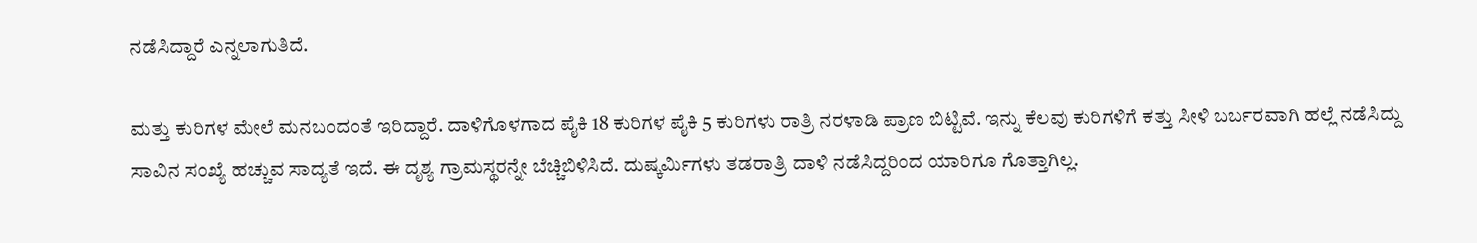ನಡೆಸಿದ್ದಾರೆ ಎನ್ನಲಾಗುತಿದೆ.

ಮತ್ತು ಕುರಿಗಳ ಮೇಲೆ ಮನಬಂದಂತೆ ಇರಿದ್ದಾರೆ. ದಾಳಿಗೊಳಗಾದ ಪೈಕಿ 18 ಕುರಿಗಳ ಪೈಕಿ 5 ಕುರಿಗಳು ರಾತ್ರಿ ನರಳಾಡಿ ಪ್ರಾಣ ಬಿಟ್ಟಿವೆ. ಇನ್ನು ಕೆಲವು ಕುರಿಗಳಿಗೆ ಕತ್ತು ಸೀಳಿ ಬರ್ಬರವಾಗಿ ಹಲ್ಲೆ ನಡೆಸಿದ್ದು ಸಾವಿನ ಸಂಖ್ಯೆ ಹಚ್ಚುವ ಸಾದ್ಯತೆ ಇದೆ. ಈ ದೃಶ್ಯ ಗ್ರಾಮಸ್ಥರನ್ನೇ ಬೆಚ್ಚಿಬಿಳಿಸಿದೆ. ದುಷ್ಕರ್ಮಿಗಳು ತಡರಾತ್ರಿ ದಾಳಿ ನಡೆಸಿದ್ದರಿಂದ ಯಾರಿಗೂ ಗೊತ್ತಾಗಿಲ್ಲ.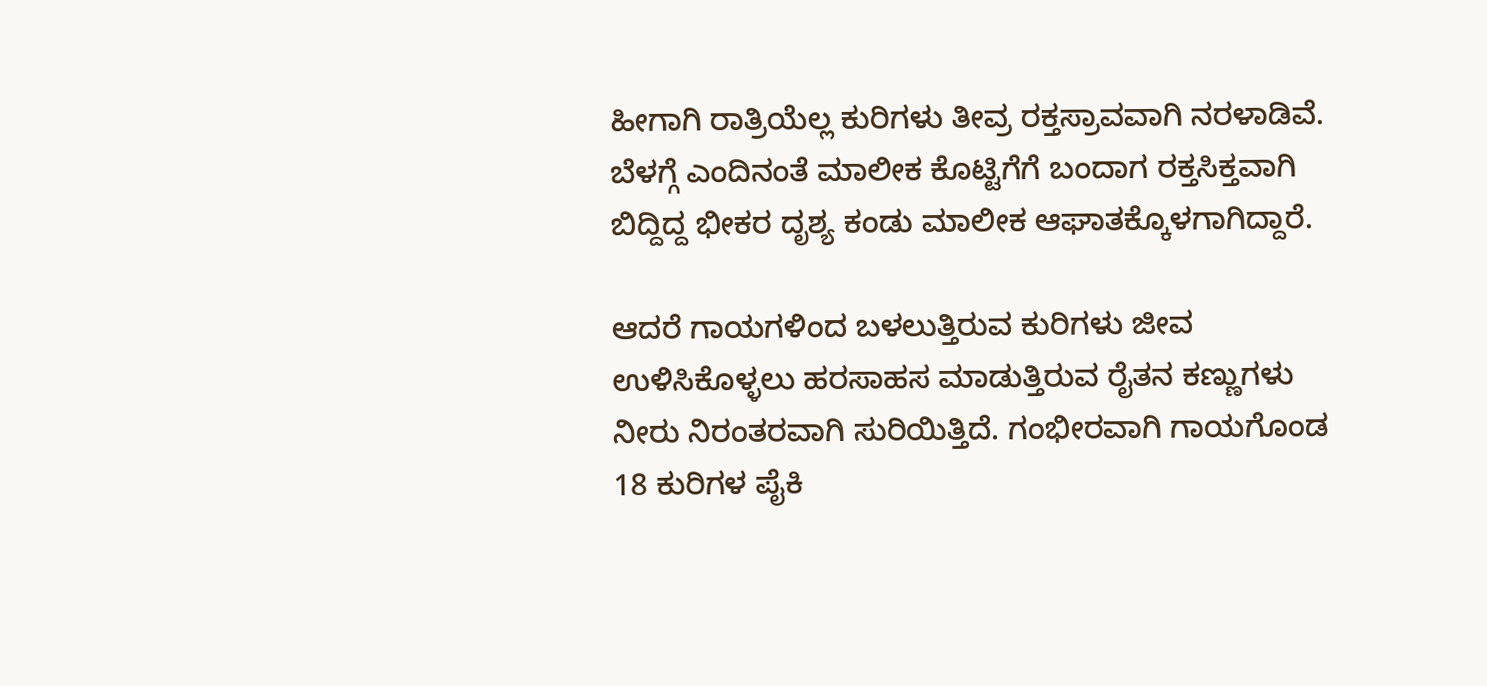ಹೀಗಾಗಿ ರಾತ್ರಿಯೆಲ್ಲ ಕುರಿಗಳು ತೀವ್ರ ರಕ್ತಸ್ರಾವವಾಗಿ ನರಳಾಡಿವೆ. ಬೆಳಗ್ಗೆ ಎಂದಿನಂತೆ ಮಾಲೀಕ ಕೊಟ್ಟಿಗೆಗೆ ಬಂದಾಗ ರಕ್ತಸಿಕ್ತವಾಗಿ ಬಿದ್ದಿದ್ದ ಭೀಕರ ದೃಶ್ಯ ಕಂಡು ಮಾಲೀಕ ಆಘಾತಕ್ಕೊಳಗಾಗಿದ್ದಾರೆ.

ಆದರೆ ಗಾಯಗಳಿಂದ ಬಳಲುತ್ತಿರುವ ಕುರಿಗಳು ಜೀವ ಉಳಿಸಿಕೊಳ್ಳಲು ಹರಸಾಹಸ ಮಾಡುತ್ತಿರುವ ರೈತನ ಕಣ್ಣುಗಳು ನೀರು ನಿರಂತರವಾಗಿ ಸುರಿಯಿತ್ತಿದೆ. ಗಂಭೀರವಾಗಿ ಗಾಯಗೊಂಡ 18 ಕುರಿಗಳ ಪೈಕಿ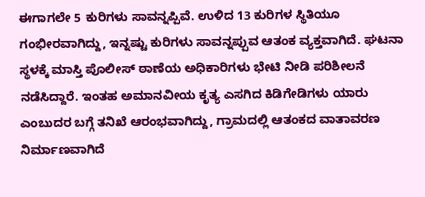ಈಗಾಗಲೇ 5 ಕುರಿಗಳು ಸಾವನ್ನಪ್ಪಿವೆ. ಉಳಿದ 13 ಕುರಿಗಳ ಸ್ಥಿತಿಯೂ ಗಂಭೀರವಾಗಿದ್ದು, ಇನ್ನಷ್ಟು ಕುರಿಗಳು ಸಾವನ್ನಪ್ಪುವ ಆತಂಕ ವ್ಯಕ್ತವಾಗಿದೆ. ಘಟನಾ ಸ್ಥಳಕ್ಕೆ ಮಾಸ್ತಿ ಪೊಲೀಸ್ ಠಾಣೆಯ ಅಧಿಕಾರಿಗಳು ಭೇಟಿ ನೀಡಿ ಪರಿಶೀಲನೆ ನಡೆಸಿದ್ದಾರೆ. ಇಂತಹ ಅಮಾನವೀಯ ಕೃತ್ಯ ಎಸಗಿದ ಕಿಡಿಗೇಡಿಗಳು ಯಾರು ಎಂಬುದರ ಬಗ್ಗೆ ತನಿಖೆ ಆರಂಭವಾಗಿದ್ದು, ಗ್ರಾಮದಲ್ಲಿ ಆತಂಕದ ವಾತಾವರಣ ನಿರ್ಮಾಣವಾಗಿದೆ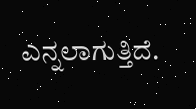ಎನ್ನಲಾಗುತ್ತಿದೆ.